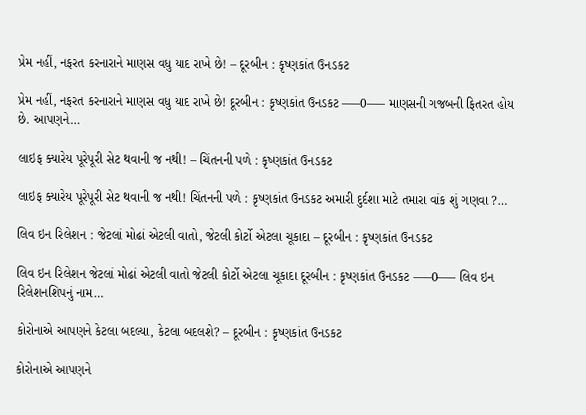પ્રેમ નહીં, નફરત કરનારાને માણસ વધુ યાદ રાખે છે! – દૂરબીન : કૃષ્ણકાંત ઉનડકટ

પ્રેમ નહીં, નફરત કરનારાને માણસ વધુ યાદ રાખે છે! દૂરબીન : કૃષ્ણકાંત ઉનડકટ —–0—– માણસની ગજબની ફિતરત હોય છે. આપણને…

લાઇફ ક્યારેય પૂરેપૂરી સેટ થવાની જ નથી! – ચિંતનની પળે : કૃષ્ણકાંત ઉનડકટ

લાઇફ ક્યારેય પૂરેપૂરી સેટ થવાની જ નથી! ચિંતનની પળે : કૃષ્ણકાંત ઉનડકટ અમારી દુર્દશા માટે તમારા વાંક શું ગણવા ?…

લિવ ઇન રિલેશન : જેટલાં મોઢાં એટલી વાતો, જેટલી કોર્ટો એટલા ચૂકાદા – દૂરબીન : કૃષ્ણકાંત ઉનડકટ

લિવ ઇન રિલેશન જેટલાં મોઢાં એટલી વાતો જેટલી કોર્ટો એટલા ચૂકાદા દૂરબીન : કૃષ્ણકાંત ઉનડકટ —–0—– લિવ ઇન રિલેશનશિપનું નામ…

કોરોનાએ આપણને કેટલા બદલ્યા, કેટલા બદલશે? – દૂરબીન : કૃષ્ણકાંત ઉનડકટ

કોરોનાએ આપણને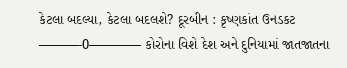કેટલા બદલ્યા, કેટલા બદલશે? દૂરબીન : કૃષ્ણકાંત ઉનડકટ ———-0———— કોરોના વિશે દેશ અને દુનિયામાં જાતજાતના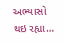અભ્યાસો થઇ રહ્યા…